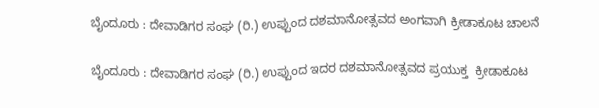ಬೈಂದೂರು : ದೇವಾಡಿಗರ ಸಂಘ (ರಿ.) ಉಪ್ಪುಂದ ದಶಮಾನೋತ್ಸವದ ಅಂಗವಾಗಿ ಕ್ರೀಡಾಕೂಟ ಚಾಲನೆ

ಬೈಂದೂರು : ದೇವಾಡಿಗರ ಸಂಘ (ರಿ.) ಉಪ್ಪುಂದ ಇದರ ದಶಮಾನೋತ್ಸವದ ಪ್ರಯುಕ್ತ  ಕ್ರೀಡಾಕೂಟ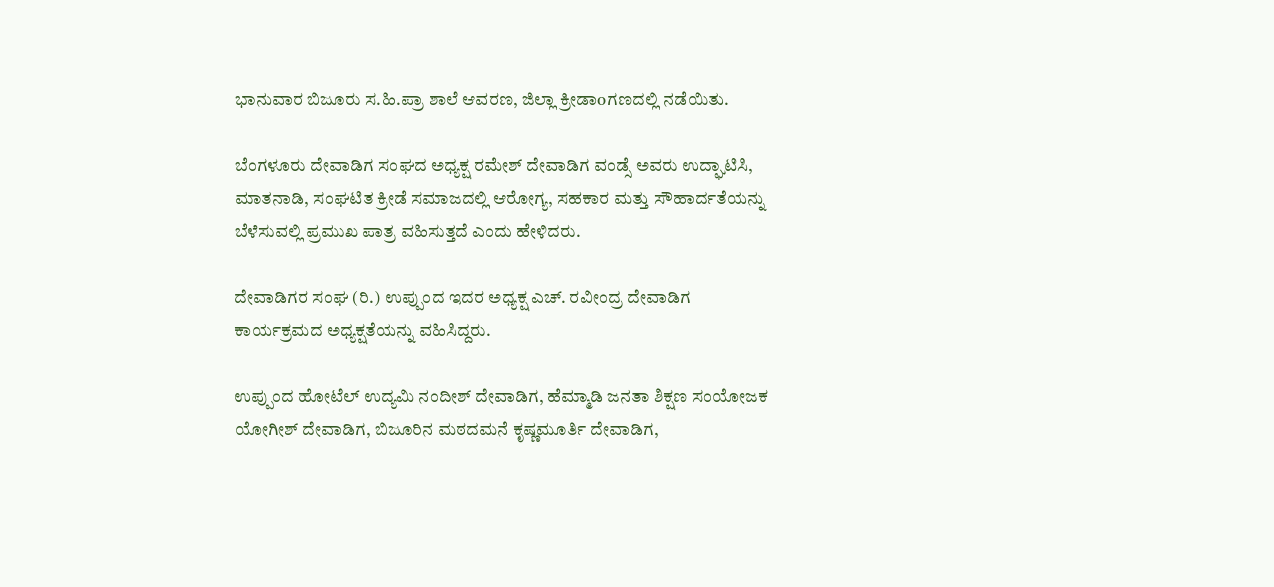ಭಾನುವಾರ ಬಿಜೂರು ಸ.ಹಿ.ಪ್ರಾ ಶಾಲೆ ಆವರಣ, ಜಿಲ್ಲಾ ಕ್ರೀಡಾoಗಣದಲ್ಲಿ ನಡೆಯಿತು.

ಬೆಂಗಳೂರು ದೇವಾಡಿಗ ಸಂಘದ ಅಧ್ಯಕ್ಷ ರಮೇಶ್ ದೇವಾಡಿಗ ವಂಡ್ಸೆ ಅವರು ಉದ್ಘಾಟಿಸಿ, ಮಾತನಾಡಿ, ಸಂಘಟಿತ ಕ್ರೀಡೆ ಸಮಾಜದಲ್ಲಿ ಆರೋಗ್ಯ, ಸಹಕಾರ ಮತ್ತು ಸೌಹಾರ್ದತೆಯನ್ನು ಬೆಳೆಸುವಲ್ಲಿ ಪ್ರಮುಖ ಪಾತ್ರ ವಹಿಸುತ್ತದೆ ಎಂದು ಹೇಳಿದರು.

ದೇವಾಡಿಗರ ಸಂಘ (ರಿ.) ಉಪ್ಪುಂದ ಇದರ ಅಧ್ಯಕ್ಷ ಎಚ್. ರವೀಂದ್ರ ದೇವಾಡಿಗ ಕಾರ್ಯಕ್ರಮದ ಅಧ್ಯಕ್ಷತೆಯನ್ನು ವಹಿಸಿದ್ದರು.

ಉಪ್ಪುಂದ ಹೋಟೆಲ್ ಉದ್ಯಮಿ ನಂದೀಶ್ ದೇವಾಡಿಗ, ಹೆಮ್ಮಾಡಿ ಜನತಾ ಶಿಕ್ಷಣ ಸಂಯೋಜಕ ಯೋಗೀಶ್ ದೇವಾಡಿಗ, ಬಿಜೂರಿನ ಮಠದಮನೆ ಕೃಷ್ಣಮೂರ್ತಿ ದೇವಾಡಿಗ,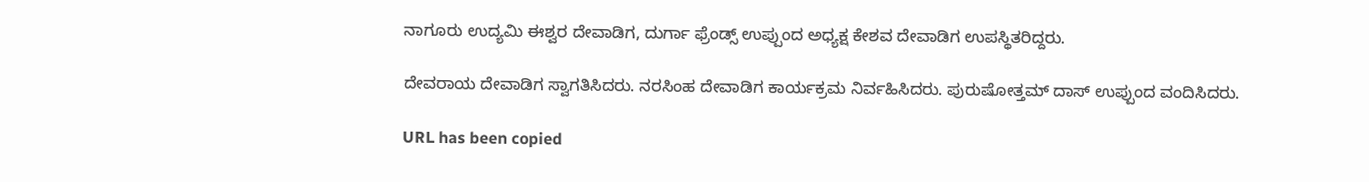ನಾಗೂರು ಉದ್ಯಮಿ ಈಶ್ವರ ದೇವಾಡಿಗ, ದುರ್ಗಾ ಫ್ರೆಂಡ್ಸ್ ಉಪ್ಪುಂದ ಅಧ್ಯಕ್ಷ ಕೇಶವ ದೇವಾಡಿಗ ಉಪಸ್ಥಿತರಿದ್ದರು.

ದೇವರಾಯ ದೇವಾಡಿಗ ಸ್ವಾಗತಿಸಿದರು. ನರಸಿಂಹ ದೇವಾಡಿಗ ಕಾರ್ಯಕ್ರಮ ನಿರ್ವಹಿಸಿದರು. ಪುರುಷೋತ್ತಮ್ ದಾಸ್ ಉಪ್ಪುಂದ ವಂದಿಸಿದರು.

URL has been copied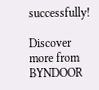successfully!

Discover more from BYNDOOR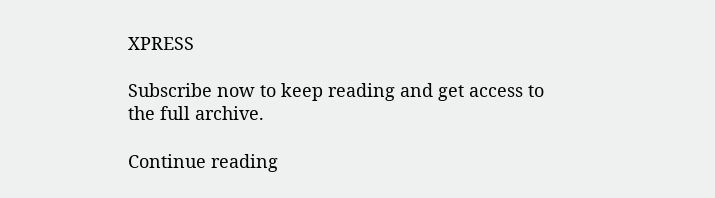XPRESS

Subscribe now to keep reading and get access to the full archive.

Continue reading